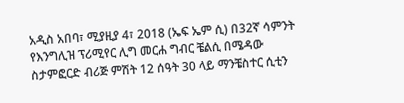አዲስ አበባ፣ ሚያዚያ 4፣ 2018 (ኤፍ ኤም ሲ) በ32ኛ ሳምንት የእንግሊዝ ፕሪሚየር ሊግ መርሐ ግብር ቼልሲ በሜዳው ስታምፎርድ ብሪጅ ምሽት 12 ሰዓት 30 ላይ ማንቼስተር ሲቲን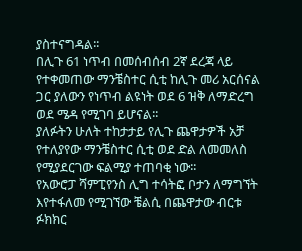ያስተናግዳል፡፡
በሊጉ 61 ነጥብ በመሰብሰብ 2ኛ ደረጃ ላይ የተቀመጠው ማንቼስተር ሲቲ ከሊጉ መሪ አርሰናል ጋር ያለውን የነጥብ ልዩነት ወደ 6 ዝቅ ለማድረግ ወደ ሜዳ የሚገባ ይሆናል፡፡
ያለፉትን ሁለት ተከታታይ የሊጉ ጨዋታዎች አቻ የተለያየው ማንቼስተር ሲቲ ወደ ድል ለመመለስ የሚያደርገው ፍልሚያ ተጠባቂ ነው፡፡
የአውሮፓ ሻምፒየንስ ሊግ ተሳትፎ ቦታን ለማግኘት እየተፋለመ የሚገኘው ቼልሲ በጨዋታው ብርቱ ፉክክር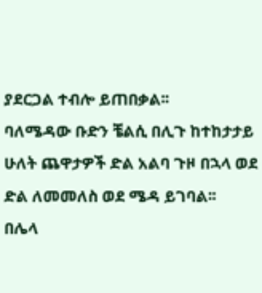ያደርጋል ተብሎ ይጠበቃል፡፡
ባለሜዳው ቡድን ቼልሲ በሊጉ ከተከታታይ ሁለት ጨዋታዎች ድል አልባ ጉዞ በኋላ ወደ ድል ለመመለስ ወደ ሜዳ ይገባል፡፡
በሌላ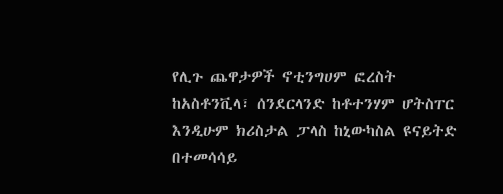የሊጉ ጨዋታዎች ኖቲንግሀም ፎረስት ከአስቶንቪላ፣ ሰንደርላንድ ከቶተንሃም ሆትስፐር እንዲሁም ክሪስታል ፓላስ ከኒውካስል ዩናይትድ በተመሳሳይ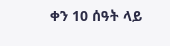ቀን 10 ሰዓት ላይ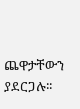ጨዋታቸውን ያደርጋሉ፡፡